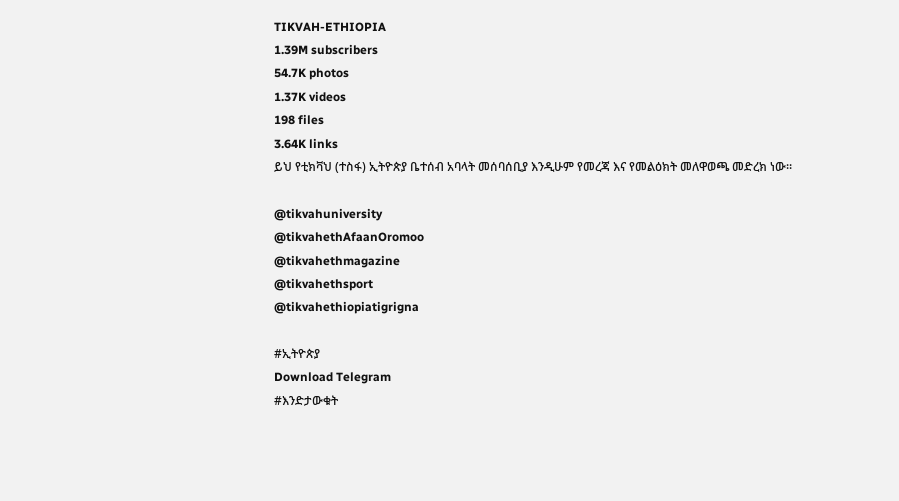TIKVAH-ETHIOPIA
1.39M subscribers
54.7K photos
1.37K videos
198 files
3.64K links
ይህ የቲክቫህ (ተስፋ) ኢትዮጵያ ቤተሰብ አባላት መሰባሰቢያ እንዲሁም የመረጃ እና የመልዕክት መለዋወጫ መድረክ ነው።

@tikvahuniversity
@tikvahethAfaanOromoo
@tikvahethmagazine
@tikvahethsport
@tikvahethiopiatigrigna

#ኢትዮጵያ
Download Telegram
#እንድታውቁት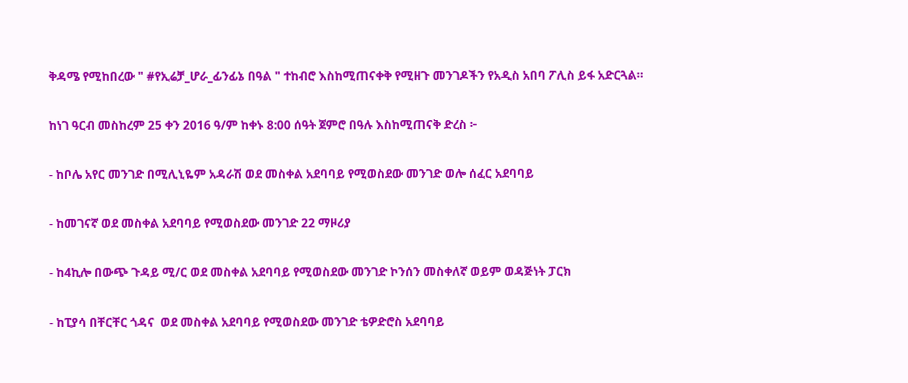ቅዳሜ የሚከበረው " #የኢሬቻ_ሆራ_ፊንፊኔ በዓል " ተከብሮ እስከሚጠናቀቅ የሚዘጉ መንገዶችን የአዲስ አበባ ፖሊስ ይፋ አድርጓል።

ከነገ ዓርብ መስከረም 25 ቀን 2016 ዓ/ም ከቀኑ 8:00 ሰዓት ጀምሮ በዓሉ እስከሚጠናቅ ድረስ ፦

- ከቦሌ አየር መንገድ በሚሊኒዬም አዳራሽ ወደ መስቀል አደባባይ የሚወስደው መንገድ ወሎ ሰፈር አደባባይ

- ከመገናኛ ወደ መስቀል አደባባይ የሚወስደው መንገድ 22 ማዞሪያ

- ከ4ኪሎ በውጭ ጉዳይ ሚ/ር ወደ መስቀል አደባባይ የሚወስደው መንገድ ኮንሰን መስቀለኛ ወይም ወዳጅነት ፓርክ

- ከፒያሳ በቸርቸር ጎዳና  ወደ መስቀል አደባባይ የሚወስደው መንገድ ቴዎድሮስ አደባባይ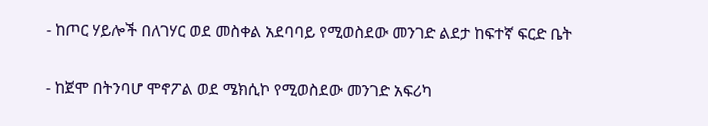- ከጦር ሃይሎች በለገሃር ወደ መስቀል አደባባይ የሚወስደው መንገድ ልደታ ከፍተኛ ፍርድ ቤት

- ከጀሞ በትንባሆ ሞኖፖል ወደ ሜክሲኮ የሚወስደው መንገድ አፍሪካ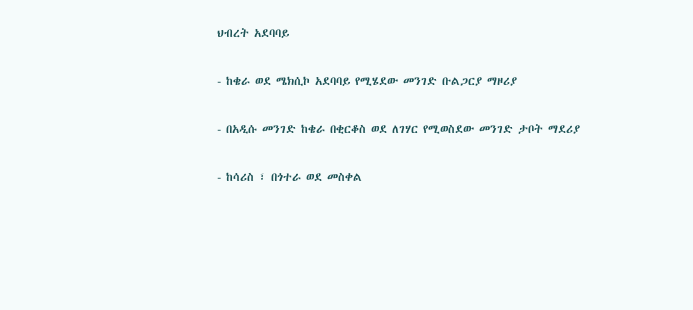ህብረት አደባባይ

- ከቄራ ወደ ሜክሲኮ አደባባይ የሚሄደው መንገድ ቡልጋርያ ማዞሪያ

- በአዲሱ መንገድ ከቄራ በቂርቆስ ወደ ለገሃር የሚወስደው መንገድ ታቦት ማደሪያ

- ከሳሪስ ፣ በጎተራ ወደ መስቀል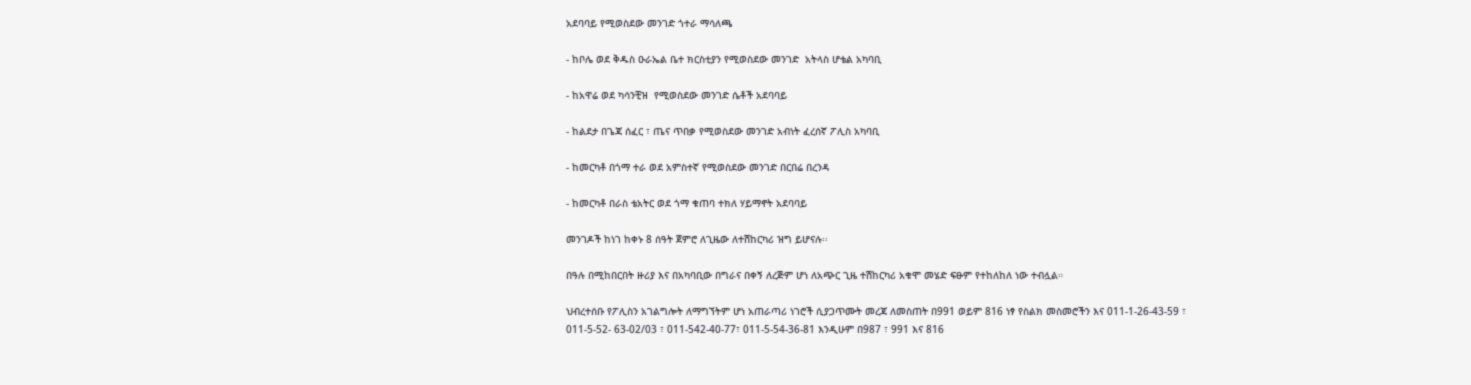አደባባይ የሚወስደው መንገድ ጎተራ ማሳለጫ

- ከቦሌ ወደ ቅዱስ ዑራኤል ቤተ ክርስቲያን የሚወስደው መንገድ  አትላስ ሆቴል አካባቢ

- ከአዋሬ ወደ ካሳንቺዝ  የሚወስደው መንገድ ሴቶች አደባባይ

- ከልደታ በጌጃ ሰፈር ፣ ጤና ጥበቃ የሚወስደው መንገድ አብነት ፈረሰኛ ፖሊስ አካባቢ

- ከመርካቶ በጎማ ተራ ወደ አምስተኛ የሚወስደው መንገድ በርበሬ በረንዳ

- ከመርካቶ በራስ ቴአትር ወደ ጎማ ቁጠባ ተክለ ሃይማኖት አደባባይ

መንገዶች ከነገ ከቀኑ 8 ሰዓት ጀምሮ ለጊዜው ለተሽከርካሪ ዝግ ይሆናሉ፡፡

በዓሉ በሚከበርበት ዙሪያ እና በአካባቢው በግራና በቀኝ ለረጅም ሆነ ለአጭር ጊዜ ተሽከርካሪ አቁሞ መሄድ ፍፁም የተከለከለ ነው ተብሏል።

ህብረተሰቡ የፖሊስን አገልግሎት ለማግኘትም ሆነ አጠራጣሪ ነገሮች ሲያጋጥሙት መረጃ ለመስጠት በ991 ወይም 816 ነፃ የስልክ መስመሮችን እና 011-1-26-43-59 ፣ 011-5-52- 63-02/03 ፣ 011-542-40-77፣ 011-5-54-36-81 እንዲሁም በ987 ፣ 991 እና 816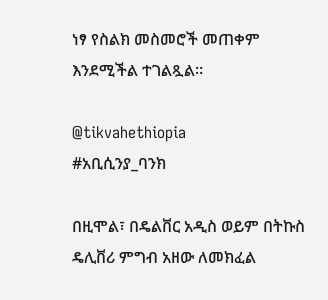ነፃ የስልክ መስመሮች መጠቀም እንደሚችል ተገልጿል።

@tikvahethiopia
#አቢሲንያ_ባንክ

በዚሞል፣ በዴልቨር አዲስ ወይም በትኩስ ዴሊቨሪ ምግብ አዘው ለመክፈል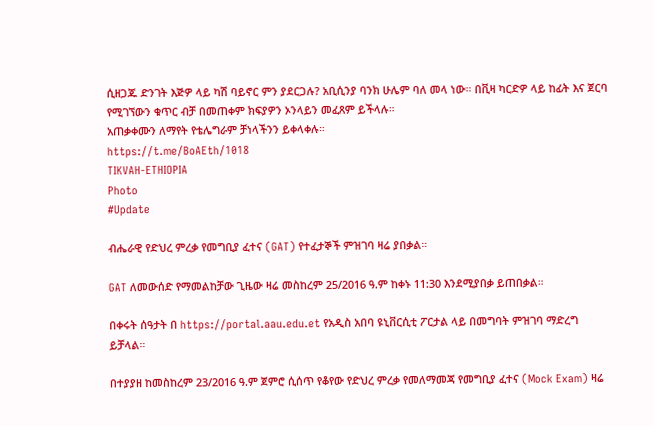ሲዘጋጁ ድንገት እጅዎ ላይ ካሽ ባይኖር ምን ያደርጋሉ? አቢሲንያ ባንክ ሁሌም ባለ መላ ነው። በቪዛ ካርድዎ ላይ ከፊት እና ጀርባ የሚገኘውን ቁጥር ብቻ በመጠቀም ክፍያዎን ኦንላይን መፈጸም ይችላሉ።
አጠቃቀሙን ለማየት የቴሌግራም ቻነላችንን ይቀላቀሉ።
https://t.me/BoAEth/1018
TIKVAH-ETHIOPIA
Photo
#Update

ብሔራዊ የድህረ ምረቃ የመግቢያ ፈተና (GAT) የተፈታኞች ምዝገባ ዛሬ ያበቃል።

GAT ለመውሰድ የማመልከቻው ጊዜው ዛሬ መስከረም 25/2016 ዓ.ም ከቀኑ 11:30 እንደሚያበቃ ይጠበቃል።

በቀሩት ሰዓታት በ https://portal.aau.edu.et የአዲስ አበባ ዩኒቨርሲቲ ፖርታል ላይ በመግባት ምዝገባ ማድረግ ይቻላል።

በተያያዘ ከመስከረም 23/2016 ዓ.ም ጀምሮ ሲሰጥ የቆየው የድህረ ምረቃ የመለማመጃ የመግቢያ ፈተና (Mock Exam) ዛሬ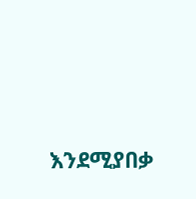እንደሚያበቃ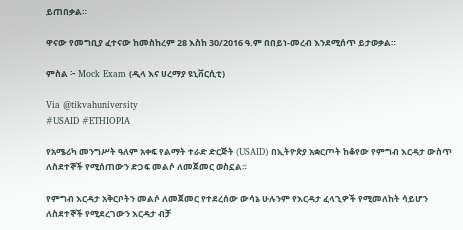ይጠበቃል።

ዋናው የመግቢያ ፈተናው ከመስከረም 28 እስከ 30/2016 ዓ.ም በበይነ-መረብ እንደሚሰጥ ይታወቃል።

ምስል ፦ Mock Exam (ዲላ እና ሀረማያ ዩኒቨርሲቲ)

Via @tikvahuniversity
#USAID #ETHIOPIA

የአሜሪካ መንግሥት ዓለም አቀፍ የልማት ተራድ ድርጅት (USAID) በኢትዮጵያ አቋርጦት ከቆየው የምግብ እርዳታ ውስጥ ለስደተኞች የሚሰጠውን ድጋፍ መልሶ ለመጀመር ወስኗል።

የምግብ እርዳታ አቅርቦትን መልሶ ለመጀመር የተደረሰው ውሳኔ ሁሉንም የእርዳታ ፈላጊዎች የሚመለከት ሳይሆን ለስደተኞች የሚደረገውን እርዳታ ብቻ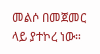መልሶ በመጀመር ላይ ያተኮረ ነው።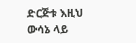ድርጅቱ እዚህ ውሳኔ ላይ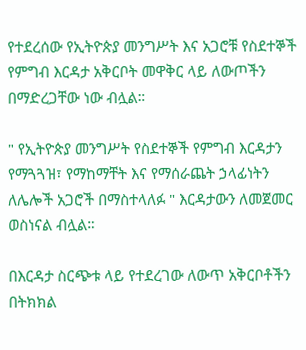የተደረሰው የኢትዮጵያ መንግሥት እና አጋሮቹ የስደተኞች የምግብ እርዳታ አቅርቦት መዋቅር ላይ ለውጦችን በማድረጋቸው ነው ብሏል።

" የኢትዮጵያ መንግሥት የስደተኞች የምግብ እርዳታን የማጓጓዝ፣ የማከማቸት እና የማሰራጨት ኃላፊነትን ለሌሎች አጋሮች በማስተላለፉ " እርዳታውን ለመጀመር ወስነናል ብሏል።

በእርዳታ ስርጭቱ ላይ የተደረገው ለውጥ አቅርቦቶችን በትክክል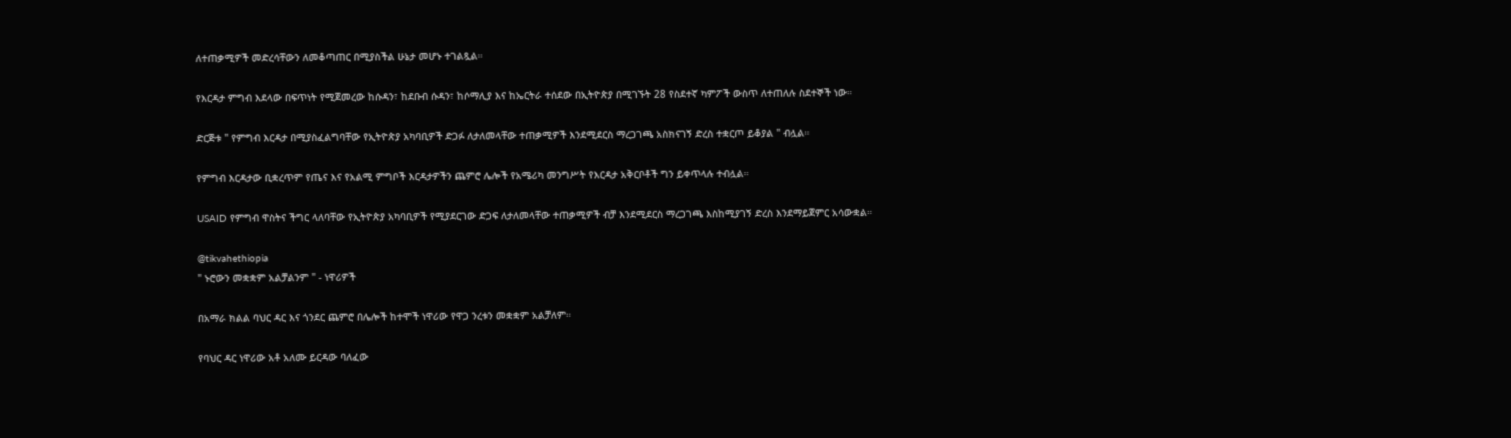ለተጠቃሚዎች መድረሳቸውን ለመቆጣጠር በሚያስችል ሁኔታ መሆኑ ተገልጿል።

የእርዳታ ምግብ እደላው በፍጥነት የሚጀመረው ከሱዳን፣ ከደቡብ ሱዳን፣ ከሶማሊያ እና ከኤርትራ ተሰደው በኢትዮጵያ በሚገኙት 28 የስደተኛ ካምፖች ውስጥ ለተጠለሉ ስደተኞች ነው።

ድርጅቱ " የምግብ እርዳታ በሚያስፈልግባቸው የኢትዮጵያ አካባቢዎች ድጋፉ ለታለመላቸው ተጠቃሚዎች እንደሚደርስ ማረጋገጫ አስክናገኝ ድረስ ተቋርጦ ይቆያል " ብሏል።

የምግብ እርዳታው ቢቋረጥም የጤና እና የአልሚ ምግቦች እርዳታዎችን ጨምሮ ሌሎች የአሜሪካ መንግሥት የእርዳታ አቅርቦቶች ግን ይቀጥላሉ ተብሏል።

USAID የምግብ ዋስትና ችግር ላለባቸው የኢትዮጵያ አካባቢዎች የሚያደርገው ድጋፍ ለታለመላቸው ተጠቃሚዎች ብቻ እንደሚደርስ ማረጋገጫ እስከሚያገኝ ድረስ እንደማይጀምር አሳውቋል።

@tikvahethiopia
" ኑሮውን መቋቋም አልቻልንም " - ነዋሪዎች

በአማራ ክልል ባህር ዳር እና ጎንደር ጨምሮ በሌሎች ከተሞች ነዋሪው የዋጋ ንረቱን መቋቋም አልቻለም።

የባህር ዳር ነዋሪው አቶ አለሙ ይርዳው ባለፈው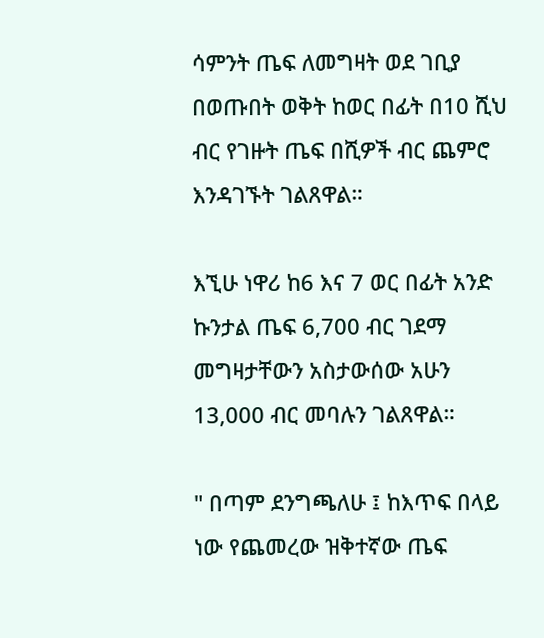ሳምንት ጤፍ ለመግዛት ወደ ገቢያ በወጡበት ወቅት ከወር በፊት በ10 ሺህ ብር የገዙት ጤፍ በሺዎች ብር ጨምሮ እንዳገኙት ገልጸዋል።

እኚሁ ነዋሪ ከ6 እና 7 ወር በፊት አንድ ኩንታል ጤፍ 6,700 ብር ገደማ መግዛታቸውን አስታውሰው አሁን 13,000 ብር መባሉን ገልጸዋል።

" በጣም ደንግጫለሁ ፤ ከእጥፍ በላይ ነው የጨመረው ዝቅተኛው ጤፍ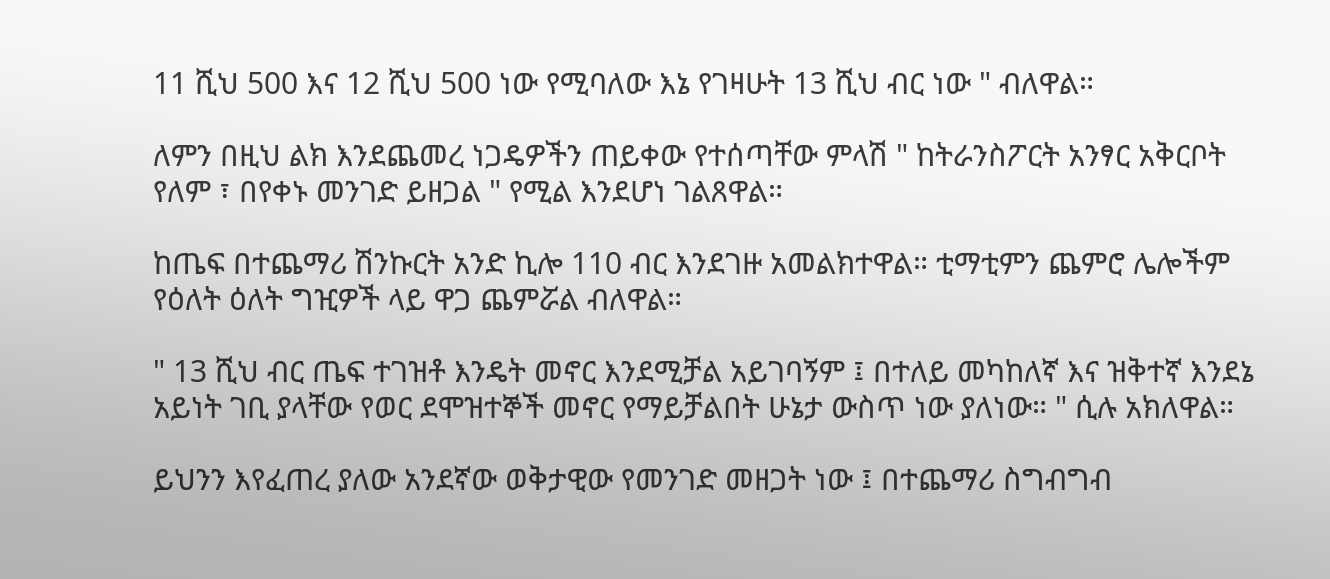11 ሺህ 500 እና 12 ሺህ 500 ነው የሚባለው እኔ የገዛሁት 13 ሺህ ብር ነው " ብለዋል።

ለምን በዚህ ልክ እንደጨመረ ነጋዴዎችን ጠይቀው የተሰጣቸው ምላሽ " ከትራንስፖርት አንፃር አቅርቦት የለም ፣ በየቀኑ መንገድ ይዘጋል " የሚል እንደሆነ ገልጸዋል።

ከጤፍ በተጨማሪ ሽንኩርት አንድ ኪሎ 110 ብር እንደገዙ አመልክተዋል። ቲማቲምን ጨምሮ ሌሎችም የዕለት ዕለት ግዢዎች ላይ ዋጋ ጨምሯል ብለዋል።

" 13 ሺህ ብር ጤፍ ተገዝቶ እንዴት መኖር እንደሚቻል አይገባኝም ፤ በተለይ መካከለኛ እና ዝቅተኛ እንደኔ አይነት ገቢ ያላቸው የወር ደሞዝተኞች መኖር የማይቻልበት ሁኔታ ውስጥ ነው ያለነው። " ሲሉ አክለዋል።

ይህንን እየፈጠረ ያለው አንደኛው ወቅታዊው የመንገድ መዘጋት ነው ፤ በተጨማሪ ስግብግብ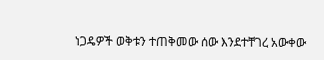ነጋዴዎች ወቅቱን ተጠቅመው ሰው እንደተቸገረ አውቀው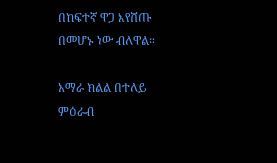በከፍተኛ ዋጋ እየሸጡ በመሆኑ ነው ብለዋል።

አማራ ክልል በተለይ ምዕራብ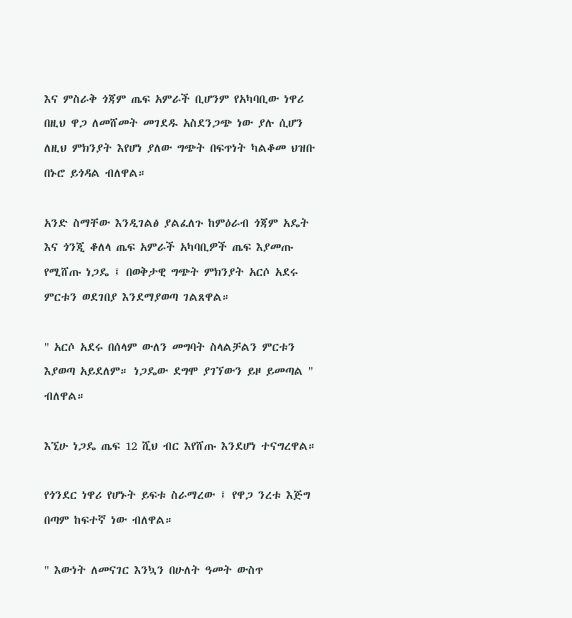እና ምስራቅ ጎጃም ጤፍ አምራች ቢሆንም የአካባቢው ነዋሪ በዚህ ዋጋ ለመሸመት መገደዱ አስደንጋጭ ነው ያሉ ሲሆን ለዚህ ምክንያት እየሆነ ያለው ግጭት በፍጥነት ካልቆመ ህዝቡ በኑሮ ይጎዳል ብለዋል።

አንድ ስማቸው እንዲገልፅ ያልፈለጉ ከምዕራብ ጎጃም አዴት እና ጎንጂ ቆለላ ጤፍ አምራች አካባቢዎች ጤፍ እያመጡ የሚሸጡ ነጋዴ ፤ በወቅታዊ ግጭት ምክንያት አርሶ አደሩ ምርቱን ወደገበያ እንደማያወጣ ገልጸዋል።

" አርሶ አደሩ በሰላም ውለን መግባት ስላልቻልን ምርቱን እያወጣ አይደለም። ነጋዴው ደግሞ ያገኘውን ይዞ ይመጣል " ብለዋል።

እኚሁ ነጋዴ ጤፍ 12 ሺህ ብር እየሸጡ እንደሆነ ተናግረዋል።

የጎንደር ነዋሪ የሆኑት ይፍቱ ስራማረው ፤ የዋጋ ንረቱ እጅግ በጣም ከፍተኛ ነው ብለዋል።

" እውነት ለመናገር እንኳን በሁለት ዓመት ውስጥ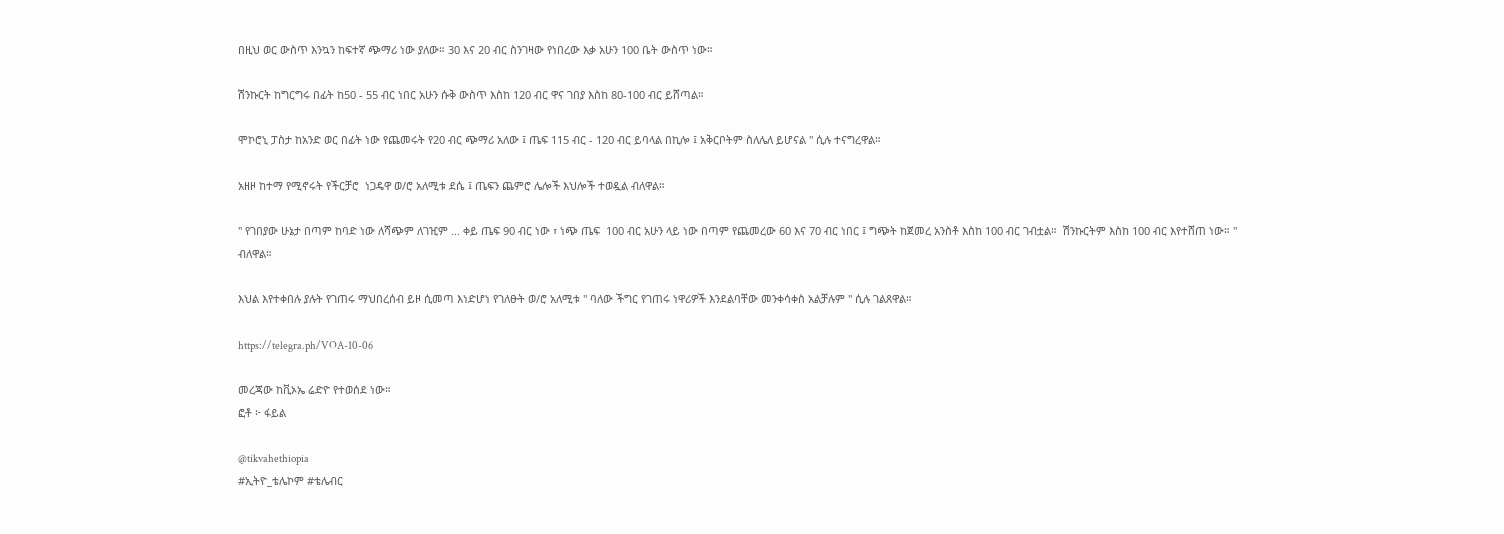በዚህ ወር ውስጥ እንኳን ከፍተኛ ጭማሪ ነው ያለው። 30 እና 20 ብር ስንገዛው የነበረው እቃ አሁን 100 ቤት ውስጥ ነው።

ሽንኩርት ከግርግሩ በፊት ከ50 - 55 ብር ነበር አሁን ሱቅ ውስጥ እስከ 120 ብር ዋና ገበያ እስከ 80-100 ብር ይሸጣል።

ሞኮሮኒ ፓስታ ከአንድ ወር በፊት ነው የጨመሩት የ20 ብር ጭማሪ አለው ፤ ጤፍ 115 ብር - 120 ብር ይባላል በኪሎ ፤ አቅርቦትም ስለሌለ ይሆናል " ሲሉ ተናግረዋል።

አዘዞ ከተማ የሚኖሩት የችርቻሮ  ነጋዴዋ ወ/ሮ አለሚቱ ደሴ ፤ ጤፍን ጨምሮ ሌሎች እህሎች ተወዷል ብለዋል።

" የገበያው ሁኔታ በጣም ከባድ ነው ለሻጭም ለገዢም ... ቀይ ጤፍ 90 ብር ነው ፣ ነጭ ጤፍ  100 ብር አሁን ላይ ነው በጣም የጨመረው 60 እና 70 ብር ነበር ፤ ግጭት ከጀመረ አንስቶ እስከ 100 ብር ገብቷል።  ሽንኩርትም እስከ 100 ብር እየተሸጠ ነው። " ብለዋል።

እህል እየተቀበሉ ያሉት የገጠሩ ማህበረሰብ ይዞ ሲመጣ እነድሆነ የገለፁት ወ/ሮ አለሚቱ " ባለው ችግር የገጠሩ ነዋሪዎች እንደልባቸው መንቀሳቀስ አልቻሉም " ሲሉ ገልጸዋል።

https://telegra.ph/VOA-10-06

መረጃው ከቪኦኤ ሬድዮ የተወሰደ ነው።
ፎቶ ፦ ፋይል

@tikvahethiopia
#ኢትዮ_ቴሌኮም #ቴሌብር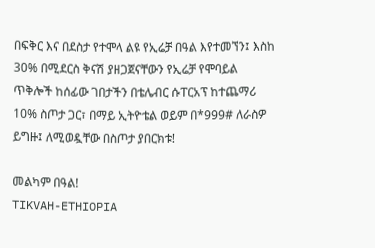በፍቅር እና በደስታ የተሞላ ልዩ የኢሬቻ በዓል እየተመኘን፤ እስከ 30% በሚደርስ ቅናሽ ያዘጋጀናቸውን የኢሬቻ የሞባይል ጥቅሎች ከሰፊው ገበታችን በቴሌብር ሱፐርአፕ ከተጨማሪ 10% ስጦታ ጋር፣ በማይ ኢትዮቴል ወይም በ*999# ለራስዎ ይግዙ፤ ለሚወዷቸው በስጦታ ያበርክቱ!

መልካም በዓል!
TIKVAH-ETHIOPIA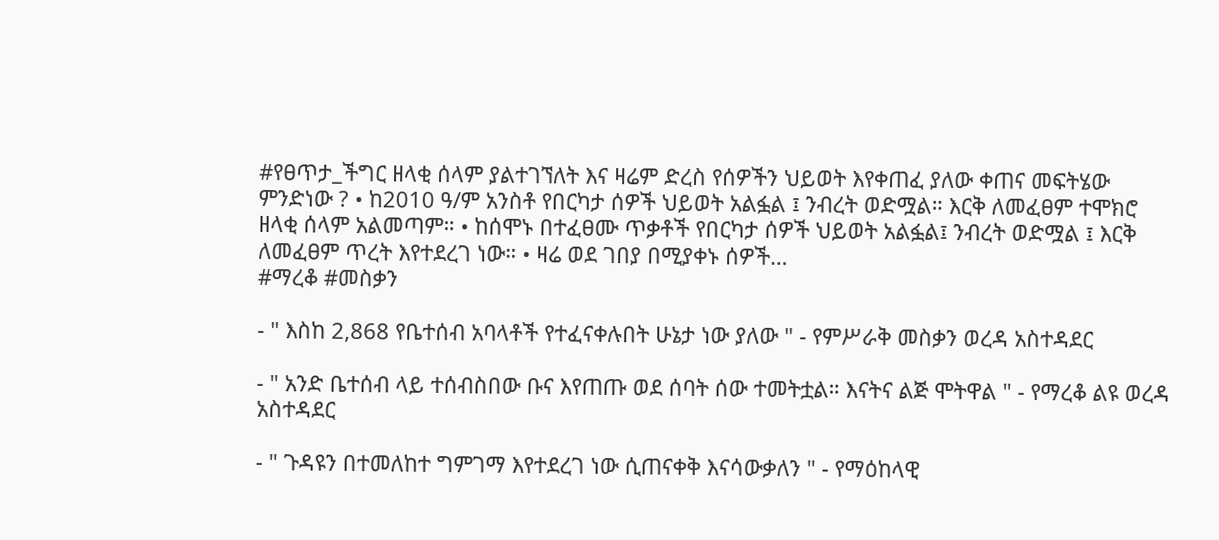#የፀጥታ_ችግር ዘላቂ ሰላም ያልተገኘለት እና ዛሬም ድረስ የሰዎችን ህይወት እየቀጠፈ ያለው ቀጠና መፍትሄው ምንድነው ? • ከ2010 ዓ/ም አንስቶ የበርካታ ሰዎች ህይወት አልፏል ፤ ንብረት ወድሟል። እርቅ ለመፈፀም ተሞክሮ ዘላቂ ሰላም አልመጣም። • ከሰሞኑ በተፈፀሙ ጥቃቶች የበርካታ ሰዎች ህይወት አልፏል፤ ንብረት ወድሟል ፤ እርቅ ለመፈፀም ጥረት እየተደረገ ነው። • ዛሬ ወደ ገበያ በሚያቀኑ ሰዎች…
#ማረቆ #መስቃን

- " እስከ 2,868 የቤተሰብ አባላቶች የተፈናቀሉበት ሁኔታ ነው ያለው " - የምሥራቅ መስቃን ወረዳ አስተዳደር

- " አንድ ቤተሰብ ላይ ተሰብስበው ቡና እየጠጡ ወደ ሰባት ሰው ተመትቷል። እናትና ልጅ ሞትዋል " - የማረቆ ልዩ ወረዳ አስተዳደር

- " ጉዳዩን በተመለከተ ግምገማ እየተደረገ ነው ሲጠናቀቅ እናሳውቃለን " - የማዕከላዊ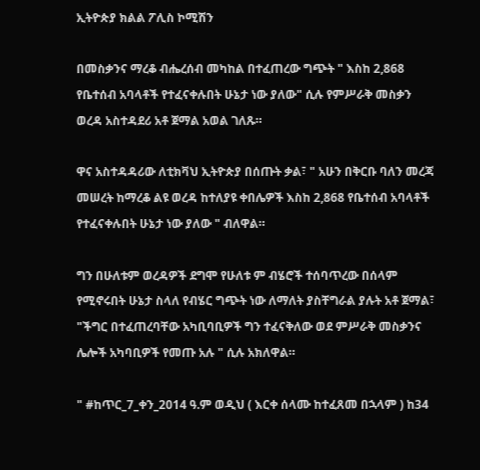ኢትዮጵያ ክልል ፖሊስ ኮሚሽን

በመስቃንና ማረቆ ብሔረሰብ መካከል በተፈጠረው ግጭት " እስከ 2,868 የቤተሰብ አባላቶች የተፈናቀሉበት ሁኔታ ነው ያለው" ሲሉ የምሥራቅ መስቃን ወረዳ አስተዳደሪ አቶ ጀማል አወል ገለጹ።

ዋና አስተዳዳሪው ለቲክቫህ ኢትዮጵያ በሰጡት ቃል፣ " አሁን በቅርቡ ባለን መረጃ መሠረት ከማረቆ ልዩ ወረዳ ከተለያዩ ቀበሌዎች እስከ 2,868 የቤተሰብ አባላቶች የተፈናቀሉበት ሁኔታ ነው ያለው " ብለዋል።

ግን በሁለቱም ወረዳዎች ደግሞ የሁለቱ ም ብሄሮች ተሰባጥረው በሰላም የሚኖሩበት ሁኔታ ስላለ የብሄር ግጭት ነው ለማለት ያስቸግራል ያሉት አቶ ጀማል፣ "ችግር በተፈጠረባቸው አካቢባቢዎች ግን ተፈናቅለው ወደ ምሥራቅ መስቃንና ሌሎች አካባቢዎች የመጡ አሉ " ሲሉ አክለዋል።

" #ከጥር_7_ቀን_2014 ዓ.ም ወዲህ ( እርቀ ሰላሙ ከተፈጸመ በኋላም ) ከ34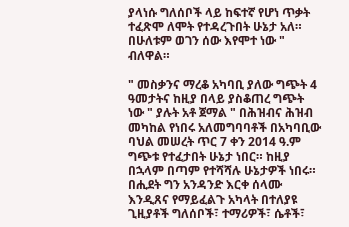ያላነሱ ግለሰቦች ላይ ከፍተኛ የሆነ ጥቃት ተፈጽሞ ለሞት የተዳረጉበት ሁኔታ አለ። በሁለቱም ወገን ሰው እየሞተ ነው " ብለዋል።

" መስቃንና ማረቆ አካባቢ ያለው ግጭት 4 ዓመታትና ከዚያ በላይ ያስቆጠረ ግጭት ነው " ያሉት አቶ ጀማል " በሕዝብና ሕዝብ መካከል የነበሩ አለመግባባቶች በአካባቢው ባህል መሠረት ጥር 7 ቀን 2014 ዓ.ም ግጭቱ የተፈታበት ሁኔታ ነበር። ከዚያ በኋላም በጣም የተሻሻሉ ሁኔታዎች ነበሩ። በሒደት ግን አንዳንድ እርቀ ሰላሙ እንዲጸና የማይፈልጉ አካላት በተለያዩ ጊዚያቶች ግለሰቦች፣ ተማሪዎች፣ ሴቶች፣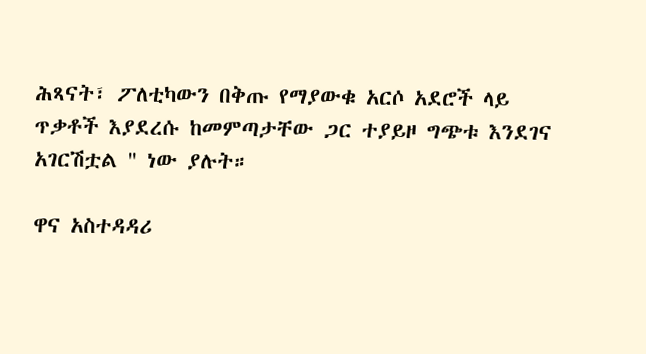ሕጻናት፣ ፖለቲካውን በቅጡ የማያውቁ አርሶ አደሮች ላይ ጥቃቶች እያደረሱ ከመምጣታቸው ጋር ተያይዞ ግጭቱ እንደገና አገርሽቷል " ነው ያሉት።

ዋና አስተዳዳሪ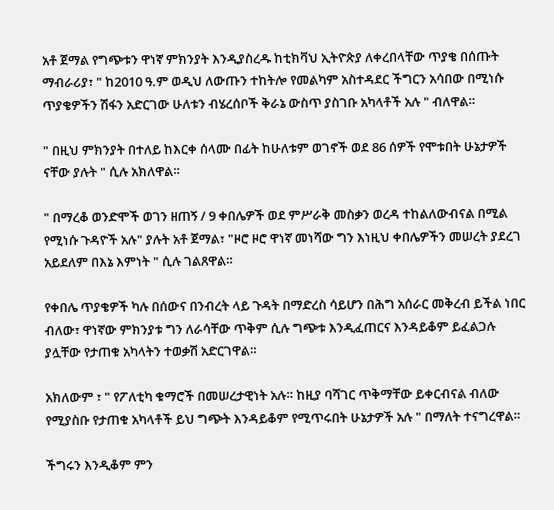አቶ ጀማል የግጭቱን ዋነኛ ምክንያት እንዲያስረዱ ከቲክቫህ ኢትዮጵያ ለቀረበላቸው ጥያቄ በሰጡት ማብራሪያ፣ " ከ2010 ዓ.ም ወዲህ ለውጡን ተከትሎ የመልካም አስተዳደር ችግርን አሳበው በሚነሱ ጥያቄዎችን ሽፋን አድርገው ሁለቱን ብሄረሰቦች ቅራኔ ውስጥ ያስገቡ አካላቶች አሉ " ብለዋል።

" በዚህ ምክንያት በተለይ ከእርቀ ሰላሙ በፊት ከሁለቱም ወገኖች ወደ 86 ሰዎች የሞቱበት ሁኔታዎች ናቸው ያሉት " ሲሉ አክለዋል።

" በማረቆ ወንድሞች ወገን ዘጠኝ / 9 ቀበሌዎች ወደ ምሥራቅ መስቃን ወረዳ ተከልለውብናል በሚል የሚነሱ ጉዳዮች አሉ" ያሉት አቶ ጀማል፣ "ዞሮ ዞሮ ዋነኛ መነሻው ግን እነዚህ ቀበሌዎችን መሠረት ያደረገ አይደለም በእኔ እምነት " ሲሉ ገልጸዋል።

የቀበሌ ጥያቄዎች ካሉ በሰውና በንብረት ላይ ጉዳት በማድረስ ሳይሆን በሕግ አሰራር መቅረብ ይችል ነበር ብለው፣ ዋነኛው ምክንያቱ ግን ለራሳቸው ጥቅም ሲሉ ግጭቱ እንዲፈጠርና እንዳይቆም ይፈልጋሉ ያሏቸው የታጠቁ አካላትን ተወቃሽ አድርገዋል።

አክለውም ፣ " የፖለቲካ ቁማሮች በመሠረታዊነት አሉ። ከዚያ ባሻገር ጥቅማቸው ይቀርብናል ብለው የሚያስቡ የታጠቁ አካላቶች ይህ ግጭት እንዳይቆም የሚጥሩበት ሁኔታዎች አሉ " በማለት ተናግረዋል።

ችግሩን እንዲቆም ምን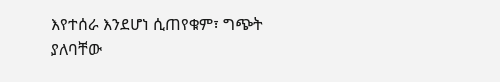እየተሰራ እንደሆነ ሲጠየቁም፣ ግጭት ያለባቸው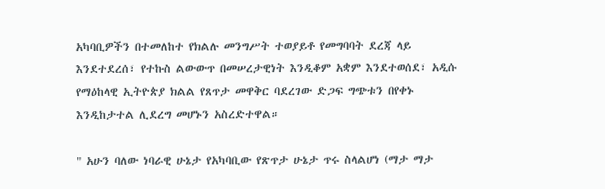አካባቢዎችን በተመለከተ የክልሉ መንግሥት ተወያይቶ የመግባባት ደረጃ ላይ እንደተደረሰ፣ የተኩስ ልውውጥ በመሠረታዊነት እንዲቆም አቋም እንደተወሰደ፣ አዲሱ የማዕከላዊ ኢትዮጵያ ክልል የጸጥታ መዋቅር ባደረገው ድጋፍ ግጭቱን በየቀኑ እንዲከታተል ሊደረግ መሆኑን አስረድተዋል።

" አሁን ባለው ነባራዊ ሁኔታ የአካባቢው የጽጥታ ሁኔታ ጥሩ ስላልሆነ (ማታ ማታ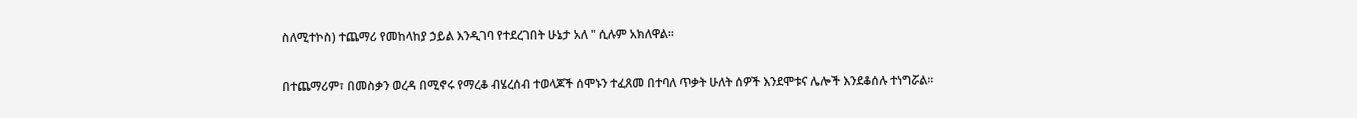ስለሚተኮስ) ተጨማሪ የመከላከያ ኃይል እንዲገባ የተደረገበት ሁኔታ አለ " ሲሉም አክለዋል።

በተጨማሪም፣ በመስቃን ወረዳ በሚኖሩ የማረቆ ብሄረሰብ ተወላጆች ሰሞኑን ተፈጸመ በተባለ ጥቃት ሁለት ሰዎች እንደሞቱና ሌሎች እንደቆሰሉ ተነግሯል።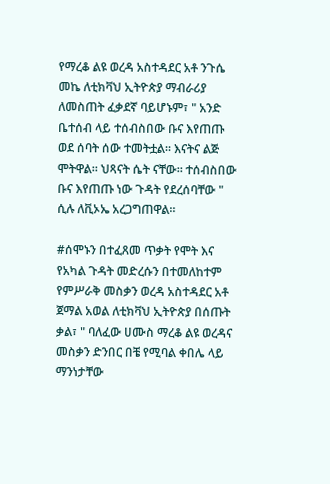የማረቆ ልዩ ወረዳ አስተዳደር አቶ ንጉሴ መኬ ለቲክቫህ ኢትዮጵያ ማብራሪያ ለመስጠት ፈቃደኛ ባይሆኑም፣ " አንድ ቤተሰብ ላይ ተሰብስበው ቡና እየጠጡ ወደ ሰባት ሰው ተመትቷል። እናትና ልጅ ሞትዋል። ህጻናት ሴት ናቸው። ተሰብስበው ቡና እየጠጡ ነው ጉዳት የደረሰባቸው " ሲሉ ለቪኦኤ አረጋግጠዋል።

#ሰሞኑን በተፈጸመ ጥቃት የሞት እና የአካል ጉዳት መድረሱን በተመለከተም የምሥራቅ መስቃን ወረዳ አስተዳደር አቶ ጀማል አወል ለቲክቫህ ኢትዮጵያ በሰጡት ቃል፣ " ባለፈው ሀሙስ ማረቆ ልዩ ወረዳና መስቃን ድንበር በቼ የሚባል ቀበሌ ላይ ማንነታቸው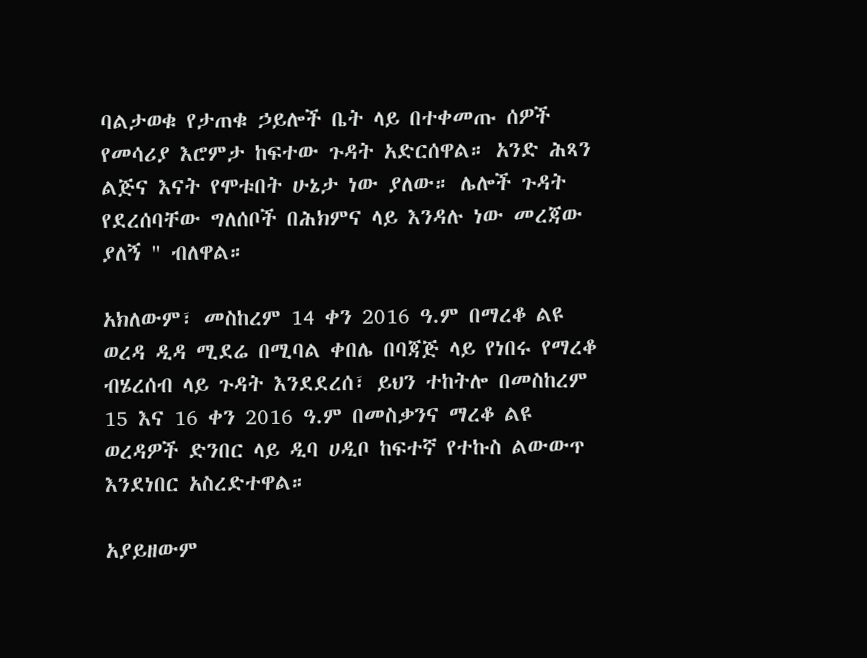ባልታወቁ የታጠቁ ኃይሎች ቤት ላይ በተቀመጡ ሰዎች የመሳሪያ እሮምታ ከፍተው ጉዳት አድርሰዋል። አንድ ሕጻን ልጅና እናት የሞቱበት ሁኔታ ነው ያለው። ሌሎች ጉዳት የደረሰባቸው ግለሰቦች በሕክምና ላይ እንዳሉ ነው መረጃው ያለኝ " ብለዋል።

አክለውም፣ መስከረም 14 ቀን 2016 ዓ.ም በማረቆ ልዩ ወረዳ ዲዳ ሚደሬ በሚባል ቀበሌ በባጃጅ ላይ የነበሩ የማረቆ ብሄረሰብ ላይ ጉዳት እንደደረሰ፣ ይህን ተከትሎ በመስከረም 15 እና 16 ቀን 2016 ዓ.ም በመስቃንና ማረቆ ልዩ ወረዳዎች ድንበር ላይ ዲባ ሀዲቦ ከፍተኛ የተኩስ ልውውጥ እንደነበር አስረድተዋል።

አያይዘውም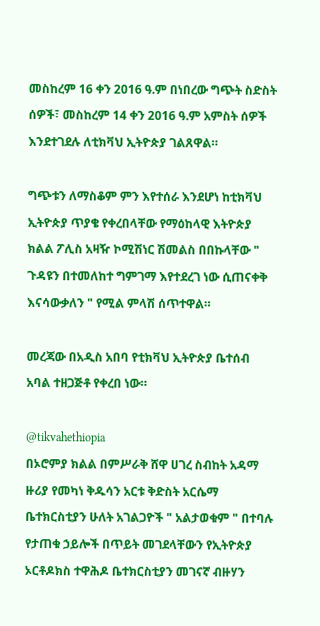መስከረም 16 ቀን 2016 ዓ.ም በነበረው ግጭት ስድስት ሰዎች፣ መስከረም 14 ቀን 2016 ዓ.ም አምስት ሰዎች እንደተገደሉ ለቲክቫህ ኢትዮጵያ ገልጸዋል።

ግጭቱን ለማስቆም ምን እየተሰራ እንደሆነ ከቲክቫህ ኢትዮጵያ ጥያቄ የቀረበላቸው የማዕከላዊ እትዮጵያ ክልል ፖሊስ አዛዥ ኮሚሽነር ሽመልስ በበኩላቸው " ጉዳዩን በተመለከተ ግምገማ እየተደረገ ነው ሲጠናቀቅ እናሳውቃለን " የሚል ምላሽ ሰጥተዋል።

መረጃው በአዲስ አበባ የቲክቫህ ኢትዮጵያ ቤተሰብ አባል ተዘጋጅቶ የቀረበ ነው።

@tikvahethiopia
በኦሮምያ ክልል በምሥራቅ ሸዋ ሀገረ ስብከት አዳማ ዙሪያ የመካነ ቅዱሳን አርቱ ቅድስት አርሴማ ቤተክርስቲያን ሁለት አገልጋዮች " አልታወቁም " በተባሉ የታጠቁ ኃይሎች በጥይት መገደላቸውን የኢትዮጵያ ኦርቶዶክስ ተዋሕዶ ቤተክርስቲያን መገናኛ ብዙሃን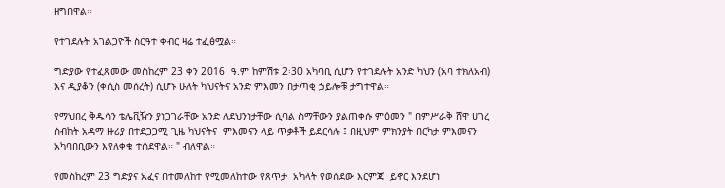ዘግበዋል።

የተገደሉት አገልጋዮች ስርዓተ ቀብር ዛሬ ተፈፅሟል።

ግድያው የተፈጸመው መስከረም 23 ቀን 2016  ዓ.ም ከምሽቱ 2፡30 አካባቢ ሲሆን የተገደሉት አንድ ካህን (አባ ተክለአብ) እና ዲያቆን (ቀሲስ መሰረት) ሲሆኑ ሁለት ካህናትና አንድ ምእመን በታጣቂ ኃይሎቹ ታግተዋል።

የማህበረ ቅዱሳን ቴሌቪዥን ያነጋገራቸው አንድ ለደህንነታቸው ሲባል ስማቸውን ያልጠቀሱ ምዕመን " በምሥራቅ ሸዋ ሀገረ ስብከት አዳማ ዙሪያ በተደጋጋሚ ጊዜ ካህናትና  ምእመናን ላይ ጥቃቶች ይደርሳሉ ፤ በዚህም ምክንያት በርካታ ምእመናን አካባበቢውን እየለቀቁ ተሰደዋል። " ብለዋል።

የመስከረም 23 ግድያና አፈና በተመለከተ የሚመለከተው የጸጥታ  አካላት የወሰደው እርምጃ  ይኖር እንደሆነ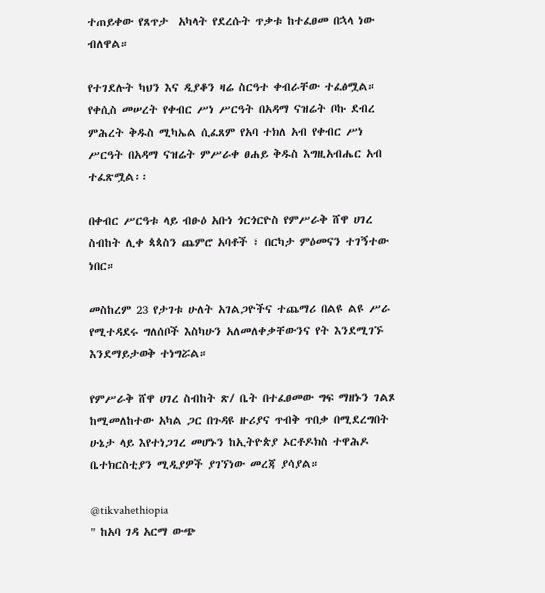ተጠይቀው የጸጥታ  አካላት የደረሱት ጥቃቱ ከተፈፀመ በኋላ ነው ብለዋል።

የተገደሉት ካህን እና ዲያቆን ዛሬ ስርዓተ ቀብራቸው ተፈፅሟል። የቀሲስ መሠረት የቀብር ሥነ ሥርዓት በአዳማ ናዝሬት ቦኩ ደብረ ምሕረት ቅዱስ ሚካኤል ሲፈጸም የአባ ተክለ አብ የቀብር ሥነ ሥርዓት በአዳማ ናዝሬት ምሥራቀ ፀሐይ ቅዱስ እግዚአብሔር አብ ተፈጽሟል፡፡

በቀብር ሥርዓቱ ላይ ብፁዕ አቡነ ጎርጎርዮስ የምሥራቅ ሸዋ ሀገረ ስብከት ሊቀ ጳጳስን ጨምሮ አባቶች ፣ በርካታ ምዕመናን ተገኝተው ነበር።

መስከረም 23 የታገቱ ሁለት አገልጋዮችና ተጨማሪ በልዩ ልዩ ሥራ የሚተዳደሩ ግለሰቦች እስካሁን አለመለቀቃቸውንና የት እንደሚገኙ እንደማይታወቅ ተነግሯል።

የምሥራቅ ሸዋ ሀገረ ስብከት ጽ/ ቤት በተፈፀመው ግፍ ማዘኑን ገልጾ ከሚመለከተው አካል ጋር በጉዳዩ ዙሪያና ጥብቅ ጥበቃ በሚደረግበት ሁኔታ ላይ እየተነጋገረ መሆኑን ከኢትዮጵያ ኦርቶዶክስ ተዋሕዶ ቤተክርስቲያን ሚዲያዎች ያገኘነው መረጃ ያሳያል።

@tikvahethiopia
" ከአባ ገዳ አርማ ውጭ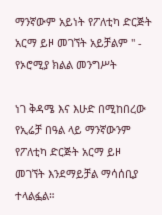ማንኛውም አይነት የፖለቲካ ድርጅት አርማ ይዞ መገኘት አይቻልም " - የኦሮሚያ ክልል መንግሥት

ነገ ቅዳሜ እና እሁድ በሚከበረው የኢሬቻ በዓል ላይ ማንኛውንም የፖለቲካ ድርጅት አርማ ይዞ መገኘት እንደማይቻል ማሳሰቢያ ተላልፏል።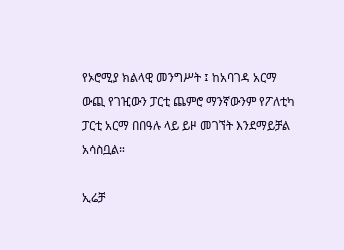የኦሮሚያ ክልላዊ መንግሥት ፤ ከአባገዳ አርማ ውጪ የገዢውን ፓርቲ ጨምሮ ማንኛውንም የፖለቲካ ፓርቲ አርማ በበዓሉ ላይ ይዞ መገኘት እንደማይቻል አሳስቧል።

ኢሬቻ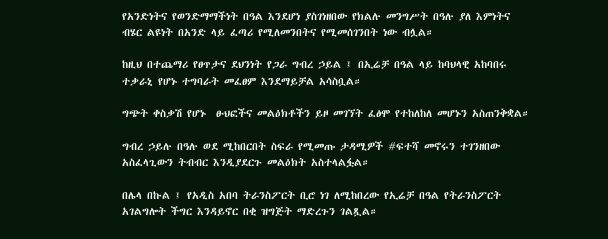የአንድነትና የወንድማማችነት በዓል እንደሆነ ያስገነዘበው የክልሉ መንግሥት በዓሉ ያለ እምነትና ብሄር ልዩነት በአንድ ላይ ፈጣሪ የሚለመንበትና የሚመሰገንበት ነው ብሏል።

ከዚህ በተጨማሪ የፀጥታና ደህንነት የጋራ ግብረ ኃይል ፤ በኢሬቻ በዓል ላይ ከባህላዊ አከባበሩ ተቃራኒ የሆኑ ተግባራት መፈፀም እንደማይቻል አሳስቧል።

ግጭት ቀስቃሽ የሆኑ  ፁህፎችና መልዕክቶችን ይዞ መገኘት ፈፅሞ የተከለከለ መሆኑን አስጠንቅቋል።

ግብረ ኃይሉ በዓሉ ወደ ሚከበርበት ስፍራ የሚመጡ ታዳሚዎች #ፍተሻ መኖሩን ተገንዘበው አስፈላጊውን ትብብር እንዲያደርጉ መልዕክት አስተላልፏል።

በሌላ በኩል ፤ የአዲስ አበባ ትራንስፖርት ቢሮ ነገ ለሚከበረው የኢሬቻ በዓል የትራንስፖርት አገልግሎት ችግር እንዳይኖር በቂ ዝግጅት ማድረጉን ገልጿል።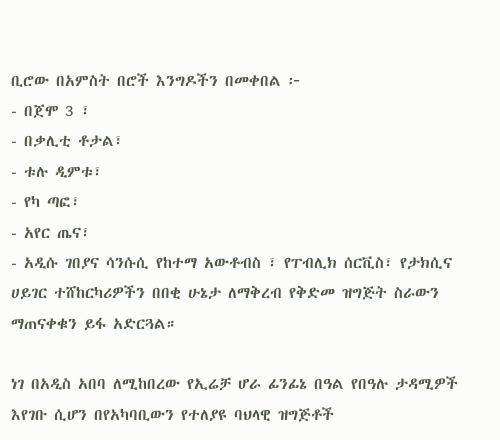ቢሮው በአምስት በሮች እንግዶችን በመቀበል ፦
- በጀሞ 3 ፣
- በቃሊቲ ቶታል፣
- ቱሉ ዲምቱ፣
- የካ ጣፎ፣
- አየር ጤና፣
- አዲሱ ገበያና ሳንሱሲ የከተማ አውቶብስ ፣ የፐብሊክ ሰርቪስ፣ የታክሲና ሀይገር ተሸከርካሪዎችን በበቂ ሁኔታ ለማቅረብ የቅድመ ዝግጅት ስራውን ማጠናቀቁን ይፋ አድርጓል።

ነገ በአዲስ አበባ ለሚከበረው የኢሬቻ ሆራ ፊንፊኔ በዓል የበዓሉ ታዳሚዎች እየገቡ ሲሆን በየአካባቢውን የተለያዩ ባህላዊ ዝግጅቶች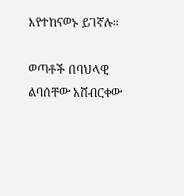እየተከናወኑ ይገኛሉ።

ወጣቶች በባህላዊ ልባሰቸው አሸብርቀው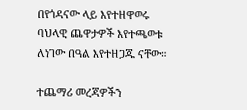በየጎዳናው ላይ እየተዘዋወሩ ባህላዊ ጨዋታዎች እየተጫወቱ ለነገው በዓል እየተዘጋጁ ናቸው።

ተጨማሪ መረጃዎችን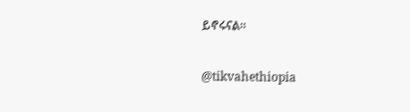ይኖሩናል።

@tikvahethiopia